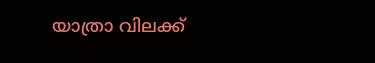യാത്രാ വിലക്ക്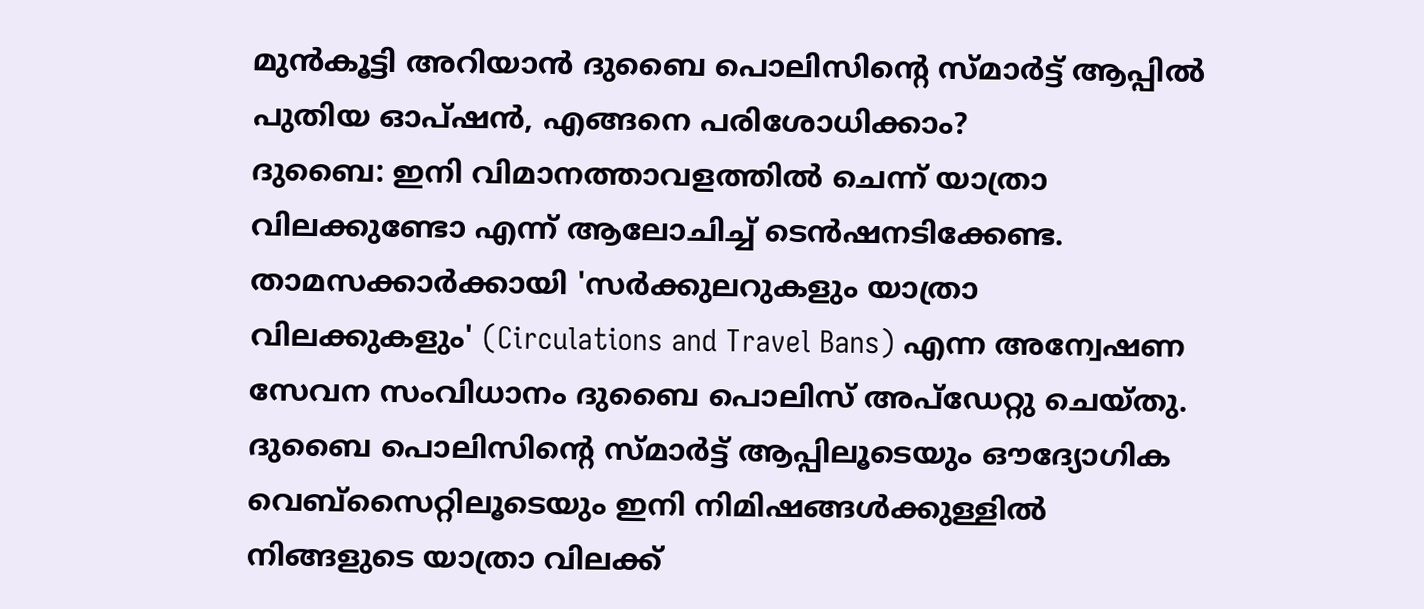മുൻകൂട്ടി അറിയാൻ ദുബൈ പൊലിസിന്റെ സ്മാർട്ട് ആപ്പിൽ പുതിയ ഓപ്ഷൻ, എങ്ങനെ പരിശോധിക്കാം?
ദുബൈ: ഇനി വിമാനത്താവളത്തിൽ ചെന്ന് യാത്രാ വിലക്കുണ്ടോ എന്ന് ആലോചിച്ച് ടെൻഷനടിക്കേണ്ട. താമസക്കാർക്കായി 'സർക്കുലറുകളും യാത്രാ വിലക്കുകളും' (Circulations and Travel Bans) എന്ന അന്വേഷണ സേവന സംവിധാനം ദുബൈ പൊലിസ് അപ്ഡേറ്റു ചെയ്തു. ദുബൈ പൊലിസിന്റെ സ്മാർട്ട് ആപ്പിലൂടെയും ഔദ്യോഗിക വെബ്സൈറ്റിലൂടെയും ഇനി നിമിഷങ്ങൾക്കുള്ളിൽ നിങ്ങളുടെ യാത്രാ വിലക്ക്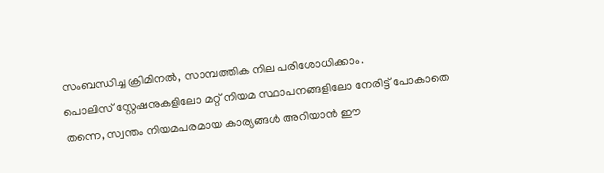സംബന്ധിച്ച ക്രിമിനൽ, സാമ്പത്തിക നില പരിശോധിക്കാം.
പൊലിസ് സ്റ്റേഷനുകളിലോ മറ്റ് നിയമ സ്ഥാപനങ്ങളിലോ നേരിട്ട് പോകാതെ തന്നെ, സ്വന്തം നിയമപരമായ കാര്യങ്ങൾ അറിയാൻ ഈ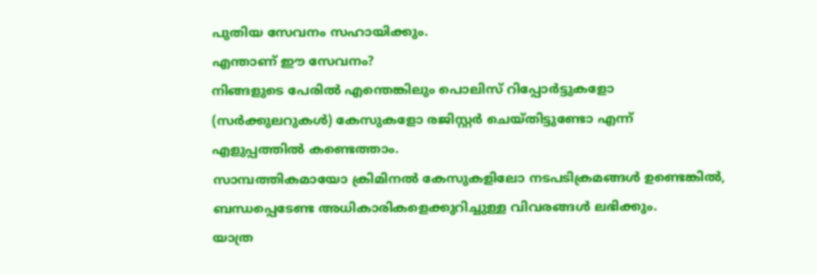പുതിയ സേവനം സഹായിക്കും.
എന്താണ് ഈ സേവനം?
നിങ്ങളുടെ പേരിൽ എന്തെങ്കിലും പൊലിസ് റിപ്പോർട്ടുകളോ (സർക്കുലറുകൾ) കേസുകളോ രജിസ്റ്റർ ചെയ്തിട്ടുണ്ടോ എന്ന് എളുപ്പത്തിൽ കണ്ടെത്താം.
സാമ്പത്തികമായോ ക്രിമിനൽ കേസുകളിലോ നടപടിക്രമങ്ങൾ ഉണ്ടെങ്കിൽ, ബന്ധപ്പെടേണ്ട അധികാരികളെക്കുറിച്ചുള്ള വിവരങ്ങൾ ലഭിക്കും.
യാത്ര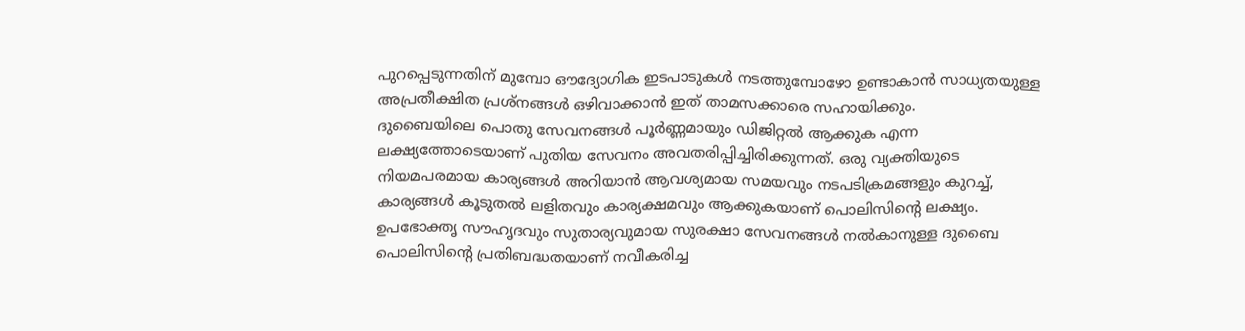പുറപ്പെടുന്നതിന് മുമ്പോ ഔദ്യോഗിക ഇടപാടുകൾ നടത്തുമ്പോഴോ ഉണ്ടാകാൻ സാധ്യതയുള്ള അപ്രതീക്ഷിത പ്രശ്നങ്ങൾ ഒഴിവാക്കാൻ ഇത് താമസക്കാരെ സഹായിക്കും.
ദുബൈയിലെ പൊതു സേവനങ്ങൾ പൂർണ്ണമായും ഡിജിറ്റൽ ആക്കുക എന്ന ലക്ഷ്യത്തോടെയാണ് പുതിയ സേവനം അവതരിപ്പിച്ചിരിക്കുന്നത്. ഒരു വ്യക്തിയുടെ നിയമപരമായ കാര്യങ്ങൾ അറിയാൻ ആവശ്യമായ സമയവും നടപടിക്രമങ്ങളും കുറച്ച്, കാര്യങ്ങൾ കൂടുതൽ ലളിതവും കാര്യക്ഷമവും ആക്കുകയാണ് പൊലിസിന്റെ ലക്ഷ്യം.
ഉപഭോക്തൃ സൗഹൃദവും സുതാര്യവുമായ സുരക്ഷാ സേവനങ്ങൾ നൽകാനുള്ള ദുബൈ പൊലിസിന്റെ പ്രതിബദ്ധതയാണ് നവീകരിച്ച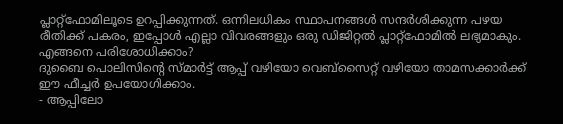പ്ലാറ്റ്ഫോമിലൂടെ ഉറപ്പിക്കുന്നത്. ഒന്നിലധികം സ്ഥാപനങ്ങൾ സന്ദർശിക്കുന്ന പഴയ രീതിക്ക് പകരം, ഇപ്പോൾ എല്ലാ വിവരങ്ങളും ഒരു ഡിജിറ്റൽ പ്ലാറ്റ്ഫോമിൽ ലഭ്യമാകും.
എങ്ങനെ പരിശോധിക്കാം?
ദുബൈ പൊലിസിന്റെ സ്മാർട്ട് ആപ്പ് വഴിയോ വെബ്സൈറ്റ് വഴിയോ താമസക്കാർക്ക് ഈ ഫീച്ചർ ഉപയോഗിക്കാം.
- ആപ്പിലോ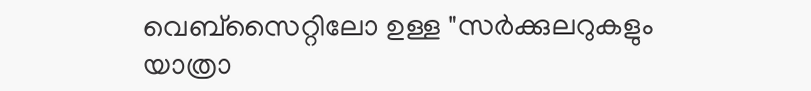വെബ്സൈറ്റിലോ ഉള്ള "സർക്കുലറുകളും യാത്രാ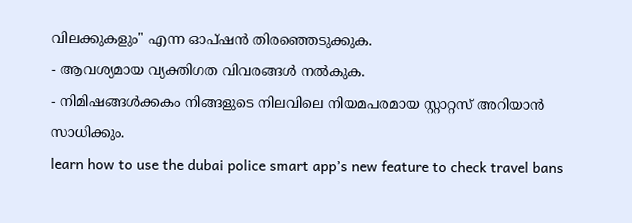വിലക്കുകളും" എന്ന ഓപ്ഷൻ തിരഞ്ഞെടുക്കുക.
- ആവശ്യമായ വ്യക്തിഗത വിവരങ്ങൾ നൽകുക.
- നിമിഷങ്ങൾക്കകം നിങ്ങളുടെ നിലവിലെ നിയമപരമായ സ്റ്റാറ്റസ് അറിയാൻ സാധിക്കും.
learn how to use the dubai police smart app’s new feature to check travel bans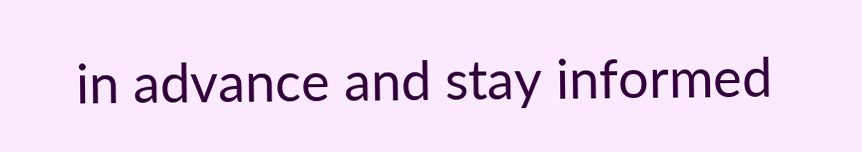in advance and stay informed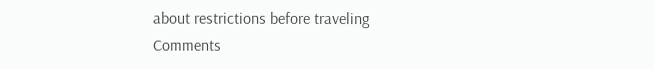about restrictions before traveling
Comments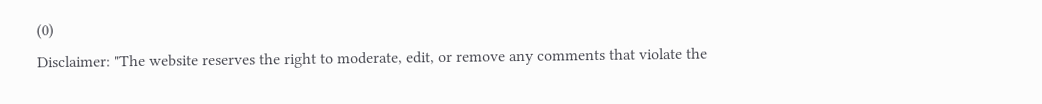(0)
Disclaimer: "The website reserves the right to moderate, edit, or remove any comments that violate the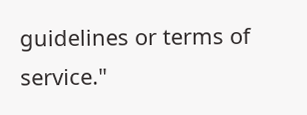guidelines or terms of service."